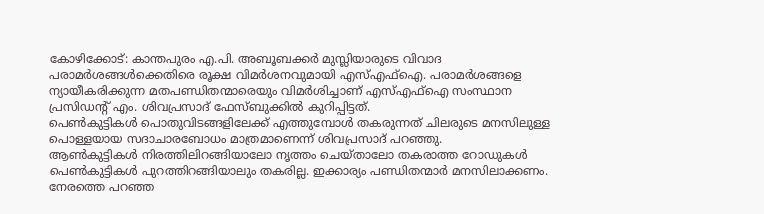കോഴിക്കോട്: കാന്തപുരം എ.പി. അബൂബക്കർ മുസ്ലിയാരുടെ വിവാദ പരാമർശങ്ങൾക്കെതിരെ രൂക്ഷ വിമർശനവുമായി എസ്എഫ്ഐ. പരാമർശങ്ങളെ ന്യായീകരിക്കുന്ന മതപണ്ഡിതന്മാരെയും വിമർശിച്ചാണ് എസ്എഫ്ഐ സംസ്ഥാന പ്രസിഡന്റ് എം. ശിവപ്രസാദ് ഫേസ്ബുക്കിൽ കുറിപ്പിട്ടത്.
പെൺകുട്ടികൾ പൊതുവിടങ്ങളിലേക്ക് എത്തുമ്പോൾ തകരുന്നത് ചിലരുടെ മനസിലുള്ള പൊള്ളയായ സദാചാരബോധം മാത്രമാണെന്ന് ശിവപ്രസാദ് പറഞ്ഞു.
ആൺകുട്ടികൾ നിരത്തിലിറങ്ങിയാലോ നൃത്തം ചെയ്താലോ തകരാത്ത റോഡുകൾ പെൺകുട്ടികൾ പുറത്തിറങ്ങിയാലും തകരില്ല. ഇക്കാര്യം പണ്ഡിതന്മാർ മനസിലാക്കണം. നേരത്തെ പറഞ്ഞ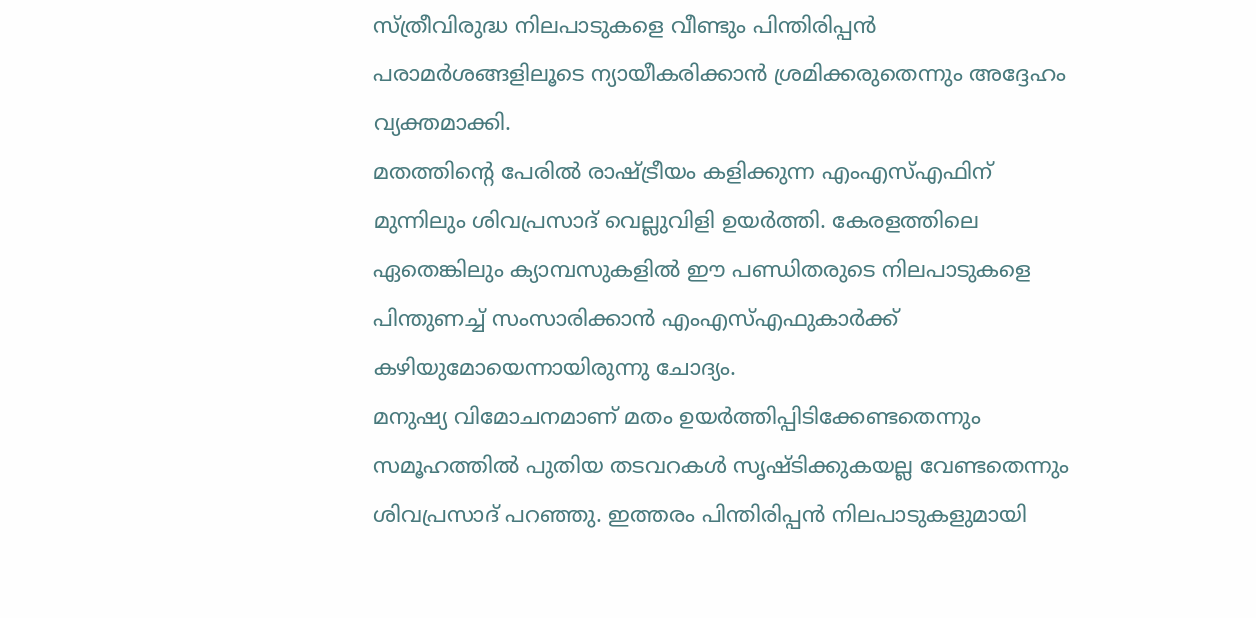സ്ത്രീവിരുദ്ധ നിലപാടുകളെ വീണ്ടും പിന്തിരിപ്പൻ പരാമർശങ്ങളിലൂടെ ന്യായീകരിക്കാൻ ശ്രമിക്കരുതെന്നും അദ്ദേഹം വ്യക്തമാക്കി.
മതത്തിന്റെ പേരിൽ രാഷ്ട്രീയം കളിക്കുന്ന എംഎസ്എഫിന് മുന്നിലും ശിവപ്രസാദ് വെല്ലുവിളി ഉയർത്തി. കേരളത്തിലെ ഏതെങ്കിലും ക്യാമ്പസുകളിൽ ഈ പണ്ഡിതരുടെ നിലപാടുകളെ പിന്തുണച്ച് സംസാരിക്കാൻ എംഎസ്എഫുകാർക്ക് കഴിയുമോയെന്നായിരുന്നു ചോദ്യം.
മനുഷ്യ വിമോചനമാണ് മതം ഉയർത്തിപ്പിടിക്കേണ്ടതെന്നും സമൂഹത്തിൽ പുതിയ തടവറകൾ സൃഷ്ടിക്കുകയല്ല വേണ്ടതെന്നും ശിവപ്രസാദ് പറഞ്ഞു. ഇത്തരം പിന്തിരിപ്പൻ നിലപാടുകളുമായി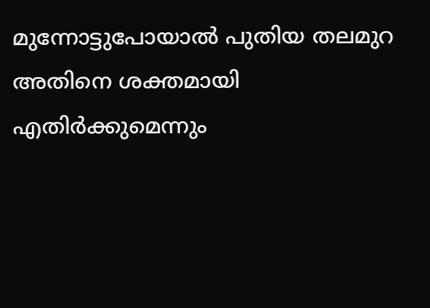മുന്നോട്ടുപോയാൽ പുതിയ തലമുറ അതിനെ ശക്തമായി എതിർക്കുമെന്നും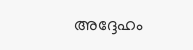അദ്ദേഹം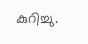കുറിച്ചു.